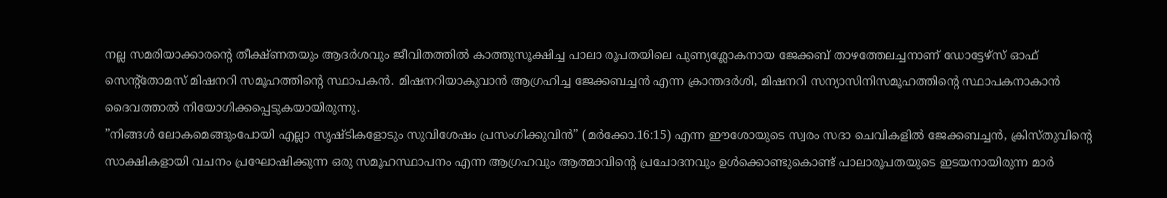നല്ല സമരിയാക്കാരന്റെ തീക്ഷ്ണതയും ആദർശവും ജീവിതത്തിൽ കാത്തുസൂക്ഷിച്ച പാലാ രൂപതയിലെ പുണ്യശ്ലോകനായ ജേക്കബ് താഴത്തേലച്ചനാണ് ഡോട്ടേഴ്സ് ഓഫ് സെന്റ്തോമസ് മിഷനറി സമൂഹത്തിന്റെ സ്ഥാപകൻ. മിഷനറിയാകുവാൻ ആഗ്രഹിച്ച ജേക്കബച്ചൻ എന്ന ക്രാന്തദർശി, മിഷനറി സന്യാസിനിസമൂഹത്തിന്റെ സ്ഥാപകനാകാൻ ദൈവത്താൽ നിയോഗിക്കപ്പെടുകയായിരുന്നു.
”നിങ്ങൾ ലോകമെങ്ങുംപോയി എല്ലാ സൃഷ്ടികളോടും സുവിശേഷം പ്രസംഗിക്കുവിൻ” (മർക്കോ.16:15) എന്ന ഈശോയുടെ സ്വരം സദാ ചെവികളിൽ ജേക്കബച്ചൻ, ക്രിസ്തുവിന്റെ സാക്ഷികളായി വചനം പ്രഘോഷിക്കുന്ന ഒരു സമൂഹസ്ഥാപനം എന്ന ആഗ്രഹവും ആത്മാവിന്റെ പ്രചോദനവും ഉൾക്കൊണ്ടുകൊണ്ട് പാലാരൂപതയുടെ ഇടയനായിരുന്ന മാർ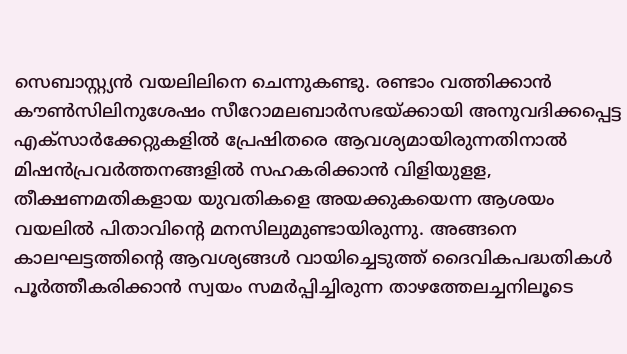സെബാസ്റ്റ്യൻ വയലിലിനെ ചെന്നുകണ്ടു. രണ്ടാം വത്തിക്കാൻ കൗൺസിലിനുശേഷം സീറോമലബാർസഭയ്ക്കായി അനുവദിക്കപ്പെട്ട എക്സാർക്കേറ്റുകളിൽ പ്രേഷിതരെ ആവശ്യമായിരുന്നതിനാൽ മിഷൻപ്രവർത്തനങ്ങളിൽ സഹകരിക്കാൻ വിളിയുളള, തീക്ഷണമതികളായ യുവതികളെ അയക്കുകയെന്ന ആശയം വയലിൽ പിതാവിന്റെ മനസിലുമുണ്ടായിരുന്നു. അങ്ങനെ കാലഘട്ടത്തിന്റെ ആവശ്യങ്ങൾ വായിച്ചെടുത്ത് ദൈവികപദ്ധതികൾ പൂർത്തീകരിക്കാൻ സ്വയം സമർപ്പിച്ചിരുന്ന താഴത്തേലച്ചനിലൂടെ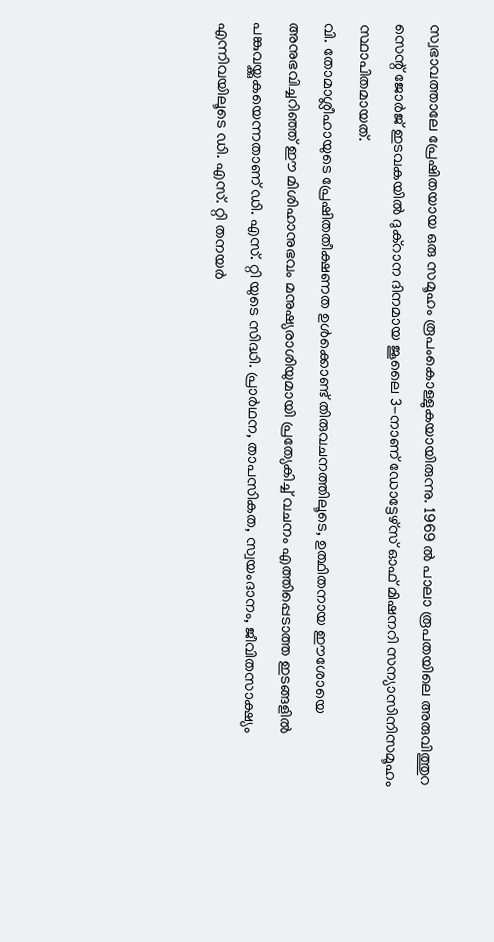സ്വഭാവത്താലേ പ്രേഷിതയായ ഒരു സമൂഹം രൂപംകൊള്ളുകയായിരുന്നു. 1969 ൽ പാലാ രൂപതയിലെ അരുവിത്തുറ സെന്റ് ജോർജ് ഇടവകയിൽ ദുക്റാന ദിനമായ ജൂലൈ 3-നാണ് ഡോട്ടേഴ്സ് ഓഫ് മിഷനറി സന്യാസിനിസമൂഹം സ്ഥാപിതമായത്.
വി. തോമാശ്ലീഹായുടെ പ്രേഷിതതീക്ഷണത ഉൾക്കൊണ്ട് തിരുവചനത്തിലൂടെ, ഉത്ഥിതനായ ഈശോയെ അനുഭവിച്ചറിഞ്ഞ് ഈ മിശിഹാനുഭവം മനുഷ്യരാശിയുമായി പ്രത്യേകിച്ച് വചനം എത്തിപ്പെടാത്ത ഇടങ്ങളിൽ പങ്കുവയ്ക്കുകയെന്നതാണ് ഡി. എസ്. റ്റി യുടെ സിദ്ധി. പ്രാർഥന, താപസികത, സ്വയംദാനം, ജീവിതസാക്ഷ്യം എന്നിവയിലൂടെ ഡി. എസ്. റ്റി തനയർ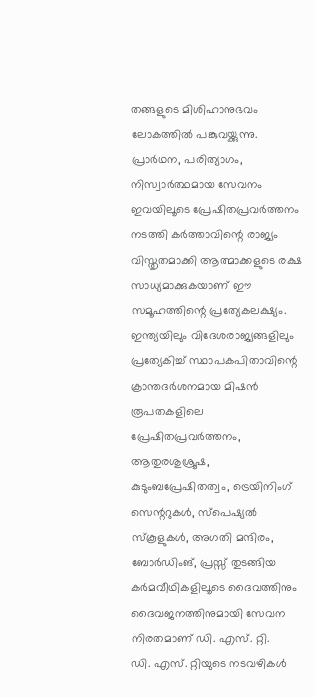തങ്ങളുടെ മിശിഹാനുഭവം ലോകത്തിൽ പങ്കുവയ്ക്കുന്നു.
പ്രാർഥന, പരിത്യാഗം, നിസ്വാർത്ഥമായ സേവനം ഇവയിലൂടെ പ്രേഷിതപ്രവർത്തനം നടത്തി കർത്താവിന്റെ രാജ്യം വിസ്തൃതമാക്കി ആത്മാക്കളുടെ രക്ഷ സാധ്യമാക്കുകയാണ് ഈ സമൂഹത്തിന്റെ പ്രത്യേകലക്ഷ്യം. ഇന്ത്യയിലും വിദേശരാജ്യങ്ങളിലും പ്രത്യേകിച്ച് സ്ഥാപകപിതാവിന്റെ ക്രാന്തദർശനമായ മിഷൻ രൂപതകളിലെ പ്രേഷിതപ്രവർത്തനം, ആതുരശുശ്രൂഷ, കുടുംബപ്രേഷിതത്വം, ട്രെയിനിംഗ് സെന്ററുകൾ, സ്പെഷ്യൽ സ്കൂളുകൾ, അഗതി മന്ദിരം, ബോർഡിംങ്, പ്രസ്സ് തുടങ്ങിയ കർമവീഥികളിലൂടെ ദൈവത്തിനും ദൈവജനത്തിനുമായി സേവന നിരതമാണ് ഡി. എസ്. റ്റി.
ഡി. എസ്. റ്റിയുടെ നടവഴികൾ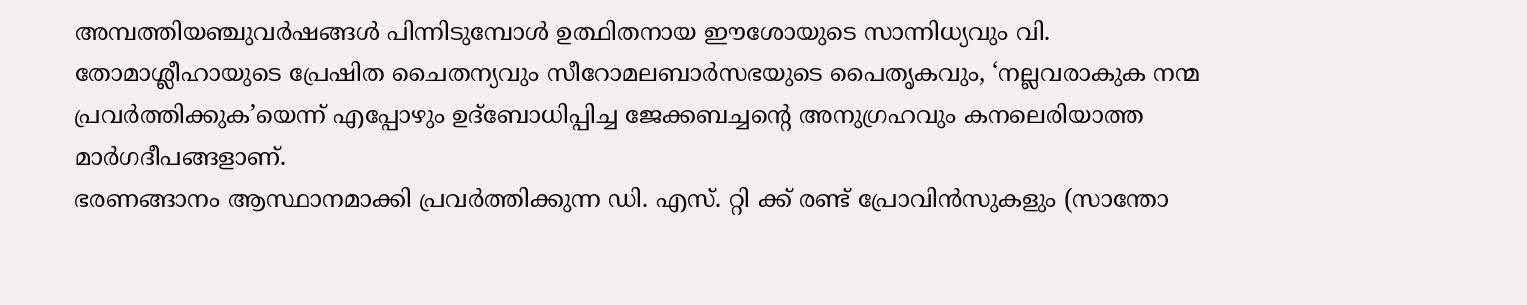അമ്പത്തിയഞ്ചുവർഷങ്ങൾ പിന്നിടുമ്പോൾ ഉത്ഥിതനായ ഈശോയുടെ സാന്നിധ്യവും വി. തോമാശ്ലീഹായുടെ പ്രേഷിത ചൈതന്യവും സീറോമലബാർസഭയുടെ പൈതൃകവും, ‘നല്ലവരാകുക നന്മ പ്രവർത്തിക്കുക’യെന്ന് എപ്പോഴും ഉദ്ബോധിപ്പിച്ച ജേക്കബച്ചന്റെ അനുഗ്രഹവും കനലെരിയാത്ത മാർഗദീപങ്ങളാണ്.
ഭരണങ്ങാനം ആസ്ഥാനമാക്കി പ്രവർത്തിക്കുന്ന ഡി. എസ്. റ്റി ക്ക് രണ്ട് പ്രോവിൻസുകളും (സാന്തോ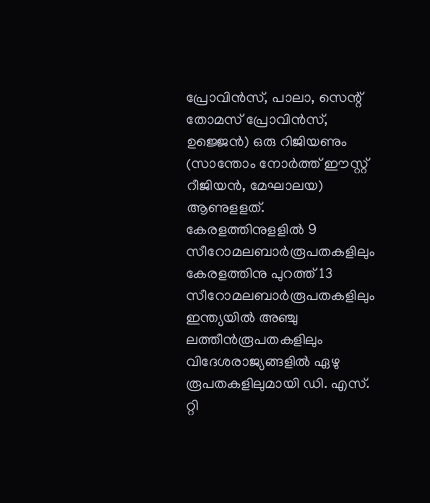പ്രോവിൻസ്, പാലാ, സെന്റ് തോമസ് പ്രോവിൻസ്, ഉജ്ജെൻ) ഒരു റിജിയണും (സാന്തോം നോർത്ത് ഈസ്റ്റ് റീജിയൻ, മേഘാലയ) ആണുളളത്.
കേരളത്തിനുളളിൽ 9 സീറോമലബാർരൂപതകളിലും കേരളത്തിനു പുറത്ത് 13 സീറോമലബാർരൂപതകളിലും ഇന്ത്യയിൽ അഞ്ചു ലത്തീൻരൂപതകളിലും വിദേശരാജ്യങ്ങളിൽ ഏഴു രൂപതകളിലുമായി ഡി. എസ്. റ്റി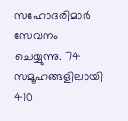സഹോദരിമാർ സേവനം ചെയ്യുന്നു. 74 സമൂഹങ്ങളിലായി 410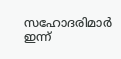സഹോദരിമാർ ഇന്ന്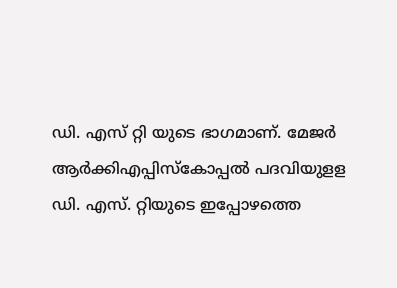ഡി. എസ് റ്റി യുടെ ഭാഗമാണ്. മേജർ ആർക്കിഎപ്പിസ്കോപ്പൽ പദവിയുളള ഡി. എസ്. റ്റിയുടെ ഇപ്പോഴത്തെ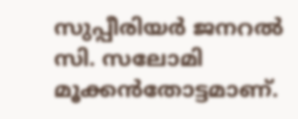സുപ്പീരിയർ ജനറൽ സി. സലോമി മൂക്കൻതോട്ടമാണ്.